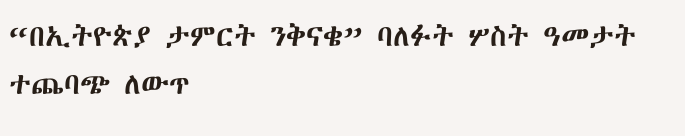“በኢትዮጵያ ታምርት ንቅናቄ” ባለፉት ሦስት ዓመታት ተጨባጭ ለውጥ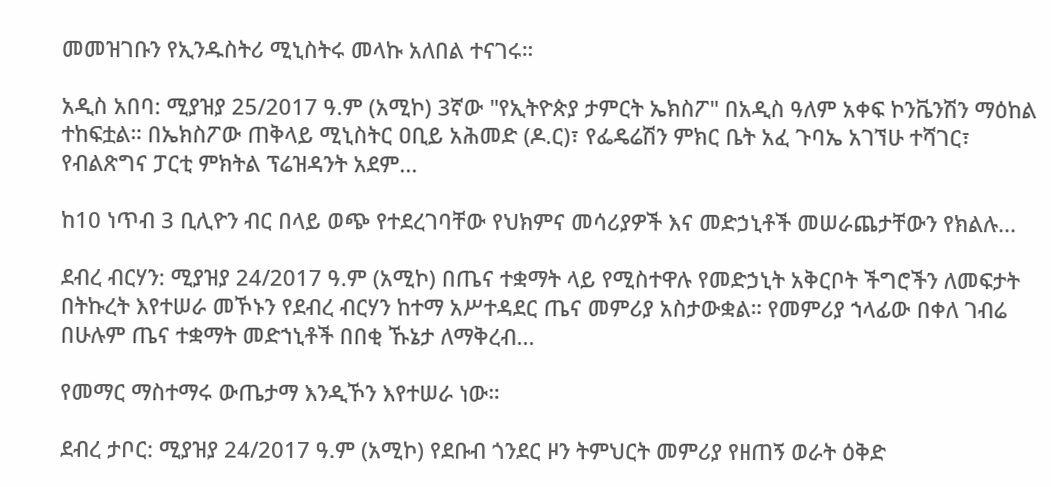መመዝገቡን የኢንዱስትሪ ሚኒስትሩ መላኩ አለበል ተናገሩ።

አዲስ አበባ: ሚያዝያ 25/2017 ዓ.ም (አሚኮ) 3ኛው "የኢትዮጵያ ታምርት ኤክስፖ" በአዲስ ዓለም አቀፍ ኮንቬንሽን ማዕከል ተከፍቷል። በኤክስፖው ጠቅላይ ሚኒስትር ዐቢይ አሕመድ (ዶ.ር)፣ የፌዴሬሽን ምክር ቤት አፈ ጉባኤ አገኘሁ ተሻገር፣ የብልጽግና ፓርቲ ምክትል ፕሬዝዳንት አደም...

ከ10 ነጥብ 3 ቢሊዮን ብር በላይ ወጭ የተደረገባቸው የህክምና መሳሪያዎች እና መድኃኒቶች መሠራጨታቸውን የክልሉ...

ደብረ ብርሃን: ሚያዝያ 24/2017 ዓ.ም (አሚኮ) በጤና ተቋማት ላይ የሚስተዋሉ የመድኃኒት አቅርቦት ችግሮችን ለመፍታት በትኩረት እየተሠራ መኾኑን የደብረ ብርሃን ከተማ አሥተዳደር ጤና መምሪያ አስታውቋል። የመምሪያ ኀላፊው በቀለ ገብሬ በሁሉም ጤና ተቋማት መድኀኒቶች በበቂ ኹኔታ ለማቅረብ...

የመማር ማስተማሩ ውጤታማ እንዲኾን እየተሠራ ነው።

ደብረ ታቦር: ሚያዝያ 24/2017 ዓ.ም (አሚኮ) የደቡብ ጎንደር ዞን ትምህርት መምሪያ የዘጠኝ ወራት ዕቅድ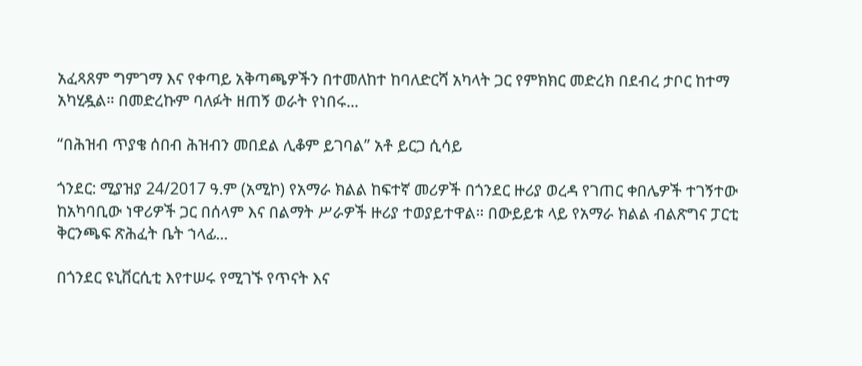አፈጻጸም ግምገማ እና የቀጣይ አቅጣጫዎችን በተመለከተ ከባለድርሻ አካላት ጋር የምክክር መድረክ በደብረ ታቦር ከተማ አካሂዷል። በመድረኩም ባለፉት ዘጠኝ ወራት የነበሩ...

“በሕዝብ ጥያቄ ሰበብ ሕዝብን መበደል ሊቆም ይገባል” አቶ ይርጋ ሲሳይ

ጎንደር: ሚያዝያ 24/2017 ዓ.ም (አሚኮ) የአማራ ክልል ከፍተኛ መሪዎች በጎንደር ዙሪያ ወረዳ የገጠር ቀበሌዎች ተገኝተው ከአካባቢው ነዋሪዎች ጋር በሰላም እና በልማት ሥራዎች ዙሪያ ተወያይተዋል። በውይይቱ ላይ የአማራ ክልል ብልጽግና ፓርቲ ቅርንጫፍ ጽሕፈት ቤት ኀላፊ...

በጎንደር ዩኒቨርሲቲ እየተሠሩ የሚገኙ የጥናት እና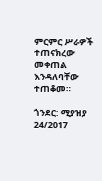ምርምር ሥራዎች ተጠናክረው መቀጠል እንዳለባቸው ተጠቆመ።

ጎንደር: ሚያዝያ 24/2017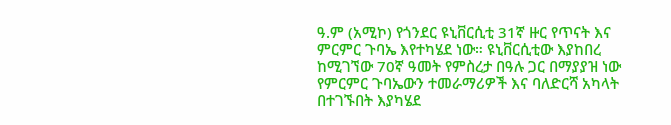ዓ.ም (አሚኮ) የጎንደር ዩኒቨርሲቲ 31ኛ ዙር የጥናት እና ምርምር ጉባኤ እየተካሄደ ነው። ዩኒቨርሲቲው እያከበረ ከሚገኘው 70ኛ ዓመት የምስረታ በዓሉ ጋር በማያያዝ ነው የምርምር ጉባኤውን ተመራማሪዎች እና ባለድርሻ አካላት በተገኙበት እያካሄደ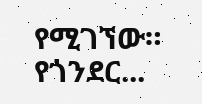የሚገኘው። የጎንደር...